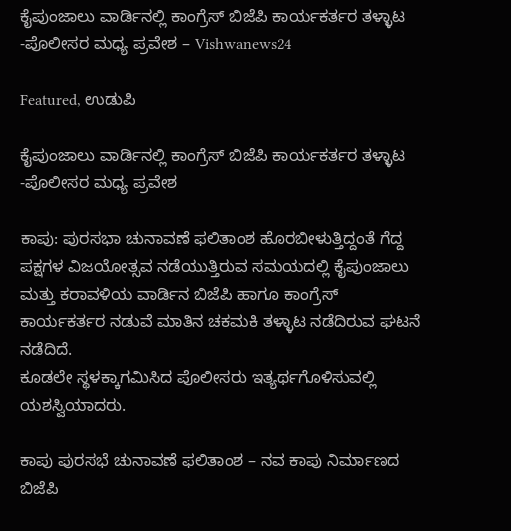ಕೈಪುಂಜಾಲು ವಾರ್ಡಿನಲ್ಲಿ ಕಾಂಗ್ರೆಸ್ ಬಿಜೆಪಿ ಕಾರ್ಯಕರ್ತರ ತಳ್ಳಾಟ -ಪೊಲೀಸರ ಮಧ್ಯ ಪ್ರವೇಶ – Vishwanews24

Featured, ಉಡುಪಿ

ಕೈಪುಂಜಾಲು ವಾರ್ಡಿನಲ್ಲಿ ಕಾಂಗ್ರೆಸ್ ಬಿಜೆಪಿ ಕಾರ್ಯಕರ್ತರ ತಳ್ಳಾಟ -ಪೊಲೀಸರ ಮಧ್ಯ ಪ್ರವೇಶ

ಕಾಪು: ಪುರಸಭಾ ಚುನಾವಣೆ ಫಲಿತಾಂಶ ಹೊರಬೀಳುತ್ತಿದ್ದಂತೆ ಗೆದ್ದ ಪಕ್ಷಗಳ ವಿಜಯೋತ್ಸವ ನಡೆಯುತ್ತಿರುವ ಸಮಯದಲ್ಲಿ ಕೈಪುಂಜಾಲು ಮತ್ತು ಕರಾವಳಿಯ ವಾರ್ಡಿನ‌ ಬಿಜೆಪಿ ಹಾಗೂ ಕಾಂಗ್ರೆಸ್ ಕಾರ್ಯಕರ್ತರ ನಡುವೆ ಮಾತಿನ ಚಕಮಕಿ ತಳ್ಳಾಟ ನಡೆದಿರುವ ಘಟನೆ ನಡೆದಿದೆ.
ಕೂಡಲೇ ಸ್ಥಳಕ್ಕಾಗಮಿಸಿದ ಪೊಲೀಸರು ಇತ್ಯರ್ಥಗೊಳಿಸುವಲ್ಲಿ ಯಶಸ್ವಿಯಾದರು.

ಕಾಪು ಪುರಸಭೆ ಚುನಾವಣೆ ಫಲಿತಾಂಶ – ನವ ಕಾಪು ನಿರ್ಮಾಣದ ಬಿಜೆಪಿ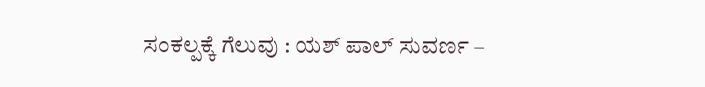ಸಂಕಲ್ಪಕ್ಕೆ ಗೆಲುವು : ಯಶ್ ಪಾಲ್ ಸುವರ್ಣ –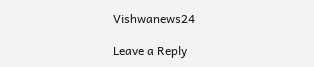Vishwanews24

Leave a Reply